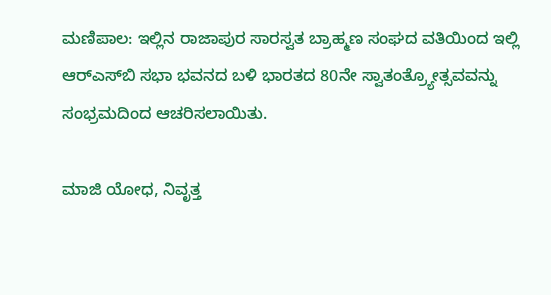ಮಣಿಪಾಲ: ಇಲ್ಲಿನ ರಾಜಾಪುರ ಸಾರಸ್ವತ ಬ್ರಾಹ್ಮಣ ಸಂಘದ ವತಿಯಿಂದ ಇಲ್ಲಿ ಆರ್‌ಎಸ್‌ಬಿ ಸಭಾ ಭವನದ ಬಳಿ ಭಾರತದ 80ನೇ ಸ್ವಾತಂತ್ರ್ಯೋತ್ಸವವನ್ನು ಸಂಭ್ರಮದಿಂದ ಆಚರಿಸಲಾಯಿತು.

ಮಾಜಿ ಯೋಧ, ನಿವೃತ್ತ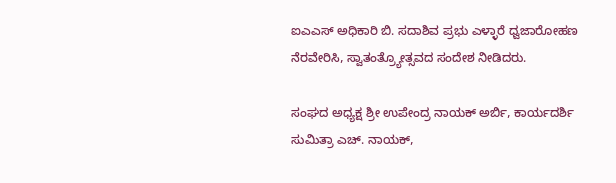ಐಎಎಸ್ ಅಧಿಕಾರಿ ಬಿ. ಸದಾಶಿವ ಪ್ರಭು ಎಳ್ಳಾರೆ ಧ್ವಜಾರೋಹಣ ನೆರವೇರಿಸಿ, ಸ್ವಾತಂತ್ರ್ಯೋತ್ಸವದ ಸಂದೇಶ ನೀಡಿದರು.

ಸಂಘದ ಅಧ್ಯಕ್ಷ ಶ್ರೀ ಉಪೇಂದ್ರ ನಾಯಕ್ ಅರ್ಬಿ, ಕಾರ್ಯದರ್ಶಿ ಸುಮಿತ್ರಾ ಎಚ್. ನಾಯಕ್,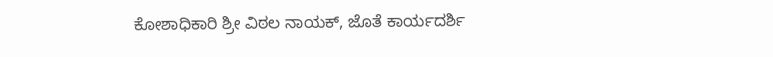ಕೋಶಾಧಿಕಾರಿ ಶ್ರೀ ವಿಠಲ ನಾಯಕ್, ಜೊತೆ ಕಾರ್ಯದರ್ಶಿ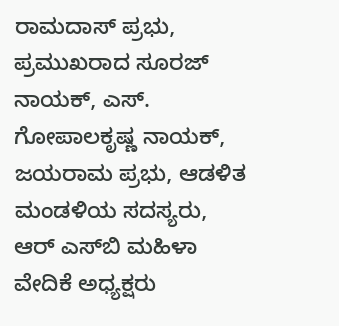ರಾಮದಾಸ್ ಪ್ರಭು, ಪ್ರಮುಖರಾದ ಸೂರಜ್ ನಾಯಕ್, ಎಸ್. ಗೋಪಾಲಕೃಷ್ಣ ನಾಯಕ್, ಜಯರಾಮ ಪ್ರಭು, ಆಡಳಿತ ಮಂಡಳಿಯ ಸದಸ್ಯರು, ಆರ್ ಎಸ್‌ಬಿ ಮಹಿಳಾ ವೇದಿಕೆ ಅಧ್ಯಕ್ಷರು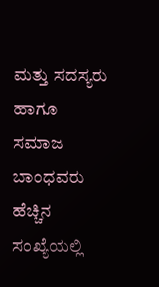ಮತ್ತು ಸದಸ್ಯರು ಹಾಗೂ ಸಮಾಜ ಬಾಂಧವರು ಹೆಚ್ಚಿನ ಸಂಖ್ಯೆಯಲ್ಲಿ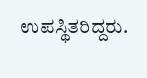ಉಪಸ್ಥಿತರಿದ್ದರು.